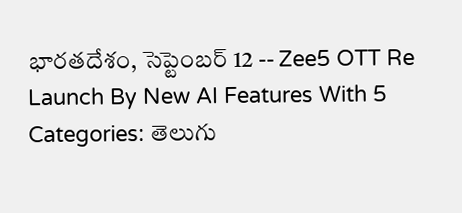భారతదేశం, సెప్టెంబర్ 12 -- Zee5 OTT Re Launch By New AI Features With 5 Categories: తెలుగు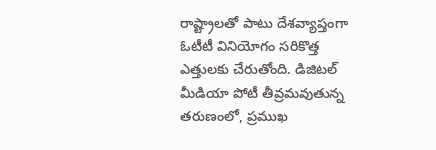రాష్ట్రాలతో పాటు దేశవ్యాప్తంగా ఓటీటీ వినియోగం సరికొత్త ఎత్తులకు చేరుతోంది. డిజిటల్ మీడియా పోటీ తీవ్రమవుతున్న తరుణంలో, ప్రముఖ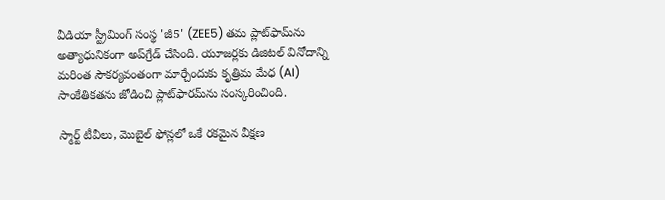వీడియా స్ట్రీమింగ్ సంస్థ 'జీ5' (ZEE5) తమ ప్లాట్‌ఫామ్‌ను అత్యాధునికంగా అప్‌గ్రేడ్ చేసింది. యూజర్లకు డిజిటల్ వినోదాన్ని మరింత సౌకర్యవంతంగా మార్చేందుకు కృత్రిమ మేధ (AI) సాంకేతికతను జోడించి ప్లాట్‌ఫారమ్‌ను సంస్కరించింది.

స్మార్ట్ టీవీలు, మొబైల్ ఫోన్లలో ఒకే రకమైన వీక్షణ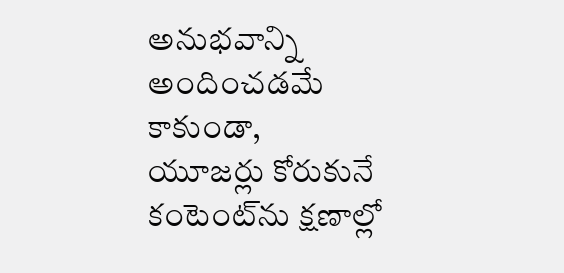అనుభవాన్ని అందించడమే కాకుండా, యూజర్లు కోరుకునే కంటెంట్‌ను క్షణాల్లో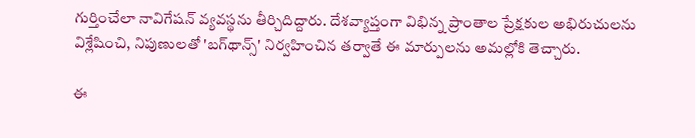గుర్తించేలా నావిగేషన్ వ్యవస్థను తీర్చిదిద్దారు. దేశవ్యాప్తంగా విభిన్న ప్రాంతాల ప్రేక్షకుల అభిరుచులను విశ్లేషించి, నిపుణులతో 'బగ్‌థాన్స్' నిర్వహించిన తర్వాతే ఈ మార్పులను అమల్లోకి తెచ్చారు.

ఈ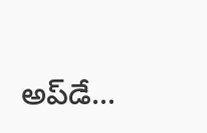అప్‌డే...